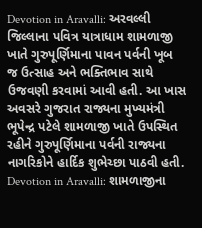Devotion in Aravalli: અરવલ્લી જિલ્લાના પવિત્ર યાત્રાધામ શામળાજી ખાતે ગુરુપૂર્ણિમાના પાવન પર્વની ખૂબ જ ઉત્સાહ અને ભક્તિભાવ સાથે ઉજવણી કરવામાં આવી હતી. આ ખાસ અવસરે ગુજરાત રાજ્યના મુખ્યમંત્રી ભૂપેન્દ્ર પટેલે શામળાજી ખાતે ઉપસ્થિત રહીને ગુરુપૂર્ણિમાના પર્વની રાજ્યના નાગરિકોને હાર્દિક શુભેચ્છા પાઠવી હતી.
Devotion in Aravalli: શામળાજીના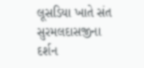લૂસડિયા ખાતે સંત સુરમલદાસજીના દર્શન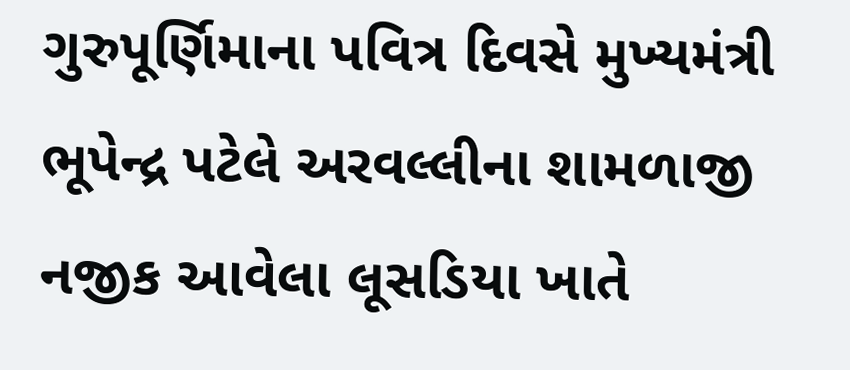ગુરુપૂર્ણિમાના પવિત્ર દિવસે મુખ્યમંત્રી ભૂપેન્દ્ર પટેલે અરવલ્લીના શામળાજી નજીક આવેલા લૂસડિયા ખાતે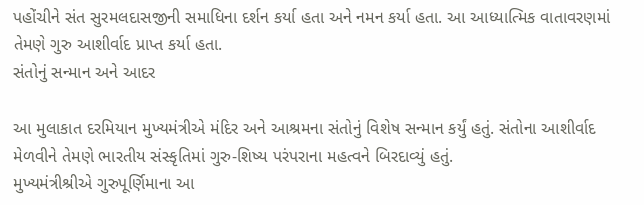પહોંચીને સંત સુરમલદાસજીની સમાધિના દર્શન કર્યા હતા અને નમન કર્યા હતા. આ આધ્યાત્મિક વાતાવરણમાં તેમણે ગુરુ આશીર્વાદ પ્રાપ્ત કર્યા હતા.
સંતોનું સન્માન અને આદર

આ મુલાકાત દરમિયાન મુખ્યમંત્રીએ મંદિર અને આશ્રમના સંતોનું વિશેષ સન્માન કર્યું હતું. સંતોના આશીર્વાદ મેળવીને તેમણે ભારતીય સંસ્કૃતિમાં ગુરુ-શિષ્ય પરંપરાના મહત્વને બિરદાવ્યું હતું.
મુખ્યમંત્રીશ્રીએ ગુરુપૂર્ણિમાના આ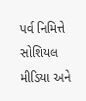પર્વ નિમિત્તે સોશિયલ મીડિયા અને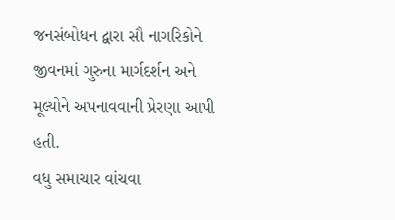જનસંબોધન દ્વારા સૌ નાગરિકોને જીવનમાં ગુરુના માર્ગદર્શન અને મૂલ્યોને અપનાવવાની પ્રેરણા આપી હતી.
વધુ સમાચાર વાંચવા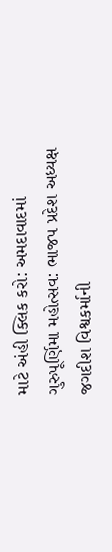માટે અંહી ક્લિક કરો: અમદાવાદમાં ગુરુપૂર્ણિમા મહોત્સવ: ભાજપ પ્રદેશ અધ્યક્ષ જગદીશ વિશ્વકર્માની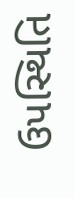ઉપસ્થિતિ